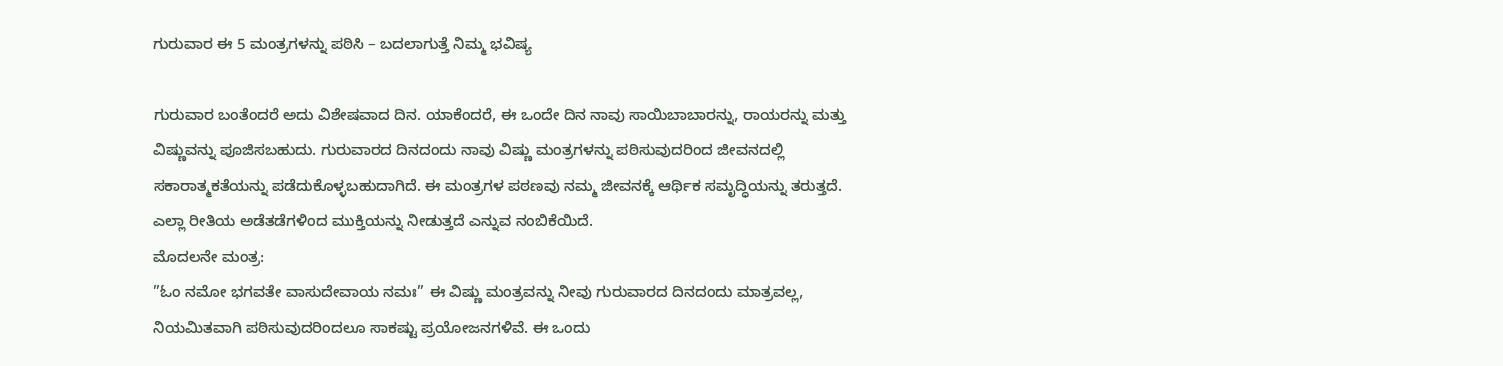ಗುರುವಾರ ಈ 5 ಮಂತ್ರಗಳನ್ನು ಪಠಿಸಿ – ಬದಲಾಗುತ್ತೆ ನಿಮ್ಮ ಭವಿಷ್ಯ

ಗುರುವಾರ ಬಂತೆಂದರೆ ಅದು ವಿಶೇಷವಾದ ದಿನ. ಯಾಕೆಂದರೆ, ಈ ಒಂದೇ ದಿನ ನಾವು ಸಾಯಿಬಾಬಾರನ್ನು, ರಾಯರನ್ನು ಮತ್ತು ವಿಷ್ಣುವನ್ನು ಪೂಜಿಸಬಹುದು. ಗುರುವಾರದ ದಿನದಂದು ನಾವು ವಿಷ್ಣು ಮಂತ್ರಗಳನ್ನು ಪಠಿಸುವುದರಿಂದ ಜೀವನದಲ್ಲಿ ಸಕಾರಾತ್ಮಕತೆಯನ್ನು ಪಡೆದುಕೊಳ್ಳಬಹುದಾಗಿದೆ. ಈ ಮಂತ್ರಗಳ ಪಠಣವು ನಮ್ಮ ಜೀವನಕ್ಕೆ ಆರ್ಥಿಕ ಸಮೃದ್ಧಿಯನ್ನು ತರುತ್ತದೆ. ಎಲ್ಲಾ ರೀತಿಯ ಅಡೆತಡೆಗಳಿಂದ ಮುಕ್ತಿಯನ್ನು ನೀಡುತ್ತದೆ ಎನ್ನುವ ನಂಬಿಕೆಯಿದೆ.
ಮೊದಲನೇ ಮಂತ್ರ:
”ಓಂ ನಮೋ ಭಗವತೇ ವಾಸುದೇವಾಯ ನಮಃ” ಈ ವಿಷ್ಣು ಮಂತ್ರವನ್ನು ನೀವು ಗುರುವಾರದ ದಿನದಂದು ಮಾತ್ರವಲ್ಲ, ನಿಯಮಿತವಾಗಿ ಪಠಿಸುವುದರಿಂದಲೂ ಸಾಕಷ್ಟು ಪ್ರಯೋಜನಗಳಿವೆ. ಈ ಒಂದು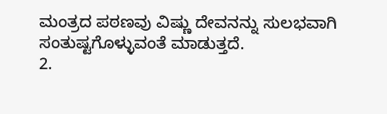ಮಂತ್ರದ ಪಠಣವು ವಿಷ್ಣು ದೇವನನ್ನು ಸುಲಭವಾಗಿ ಸಂತುಷ್ಟಗೊಳ್ಳುವಂತೆ ಮಾಡುತ್ತದೆ.
2.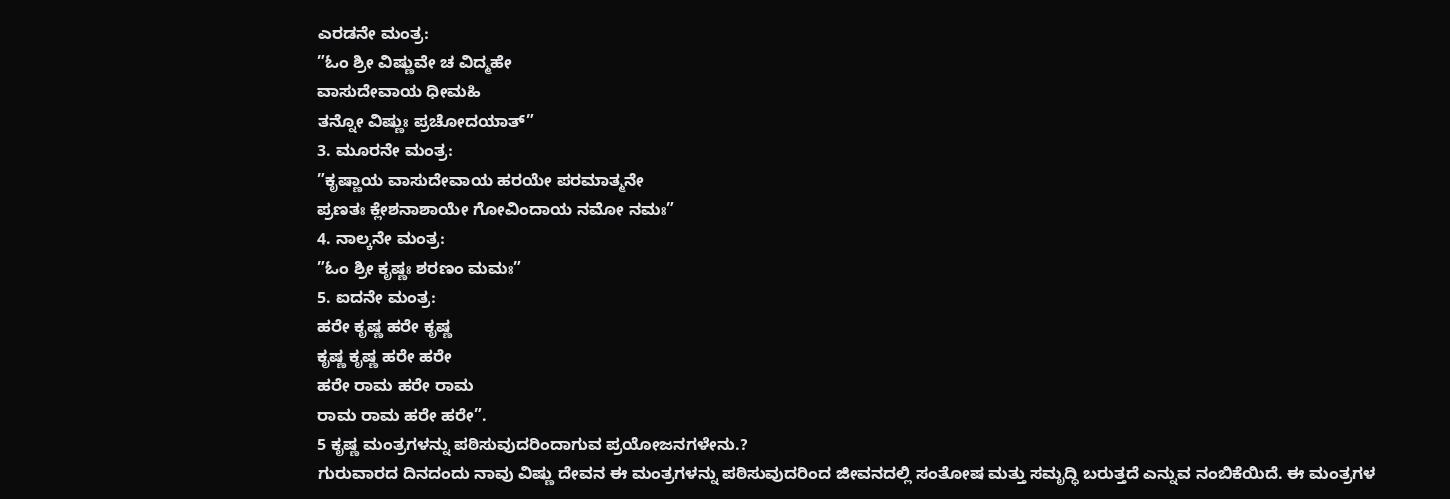ಎರಡನೇ ಮಂತ್ರ:
”ಓಂ ಶ್ರೀ ವಿಷ್ಣುವೇ ಚ ವಿದ್ಮಹೇ
ವಾಸುದೇವಾಯ ಧೀಮಹಿ
ತನ್ನೋ ವಿಷ್ಣುಃ ಪ್ರಚೋದಯಾತ್”
3. ಮೂರನೇ ಮಂತ್ರ:
”ಕೃಷ್ಣಾಯ ವಾಸುದೇವಾಯ ಹರಯೇ ಪರಮಾತ್ಮನೇ
ಪ್ರಣತಃ ಕ್ಲೇಶನಾಶಾಯೇ ಗೋವಿಂದಾಯ ನಮೋ ನಮಃ”
4. ನಾಲ್ಕನೇ ಮಂತ್ರ:
”ಓಂ ಶ್ರೀ ಕೃಷ್ಣಃ ಶರಣಂ ಮಮಃ”
5. ಐದನೇ ಮಂತ್ರ:
ಹರೇ ಕೃಷ್ಣ ಹರೇ ಕೃಷ್ಣ
ಕೃಷ್ಣ ಕೃಷ್ಣ ಹರೇ ಹರೇ
ಹರೇ ರಾಮ ಹರೇ ರಾಮ
ರಾಮ ರಾಮ ಹರೇ ಹರೇ”.
5 ಕೃಷ್ಣ ಮಂತ್ರಗಳನ್ನು ಪಠಿಸುವುದರಿಂದಾಗುವ ಪ್ರಯೋಜನಗಳೇನು.?
ಗುರುವಾರದ ದಿನದಂದು ನಾವು ವಿಷ್ಣು ದೇವನ ಈ ಮಂತ್ರಗಳನ್ನು ಪಠಿಸುವುದರಿಂದ ಜೀವನದಲ್ಲಿ ಸಂತೋಷ ಮತ್ತು ಸಮೃದ್ಧಿ ಬರುತ್ತದೆ ಎನ್ನುವ ನಂಬಿಕೆಯಿದೆ. ಈ ಮಂತ್ರಗಳ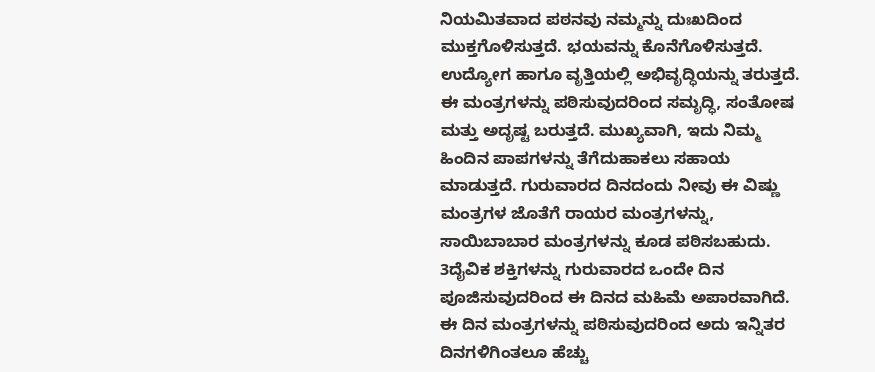ನಿಯಮಿತವಾದ ಪಠನವು ನಮ್ಮನ್ನು ದುಃಖದಿಂದ ಮುಕ್ತಗೊಳಿಸುತ್ತದೆ. ಭಯವನ್ನು ಕೊನೆಗೊಳಿಸುತ್ತದೆ. ಉದ್ಯೋಗ ಹಾಗೂ ವೃತ್ತಿಯಲ್ಲಿ ಅಭಿವೃದ್ಧಿಯನ್ನು ತರುತ್ತದೆ. ಈ ಮಂತ್ರಗಳನ್ನು ಪಠಿಸುವುದರಿಂದ ಸಮೃದ್ಧಿ, ಸಂತೋಷ ಮತ್ತು ಅದೃಷ್ಟ ಬರುತ್ತದೆ. ಮುಖ್ಯವಾಗಿ, ಇದು ನಿಮ್ಮ ಹಿಂದಿನ ಪಾಪಗಳನ್ನು ತೆಗೆದುಹಾಕಲು ಸಹಾಯ ಮಾಡುತ್ತದೆ. ಗುರುವಾರದ ದಿನದಂದು ನೀವು ಈ ವಿಷ್ಣು ಮಂತ್ರಗಳ ಜೊತೆಗೆ ರಾಯರ ಮಂತ್ರಗಳನ್ನು, ಸಾಯಿಬಾಬಾರ ಮಂತ್ರಗಳನ್ನು ಕೂಡ ಪಠಿಸಬಹುದು. 3ದೈವಿಕ ಶಕ್ತಿಗಳನ್ನು ಗುರುವಾರದ ಒಂದೇ ದಿನ ಪೂಜಿಸುವುದರಿಂದ ಈ ದಿನದ ಮಹಿಮೆ ಅಪಾರವಾಗಿದೆ. ಈ ದಿನ ಮಂತ್ರಗಳನ್ನು ಪಠಿಸುವುದರಿಂದ ಅದು ಇನ್ನಿತರ ದಿನಗಳಿಗಿಂತಲೂ ಹೆಚ್ಚು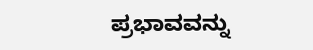ಪ್ರಭಾವವನ್ನು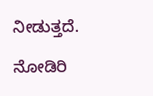ನೀಡುತ್ತದೆ.

ನೋಡಿರಿ